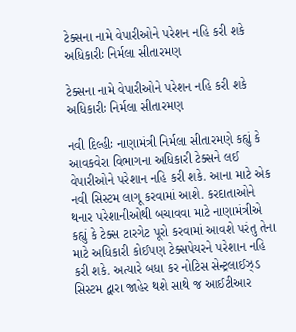ટેક્સના નામે વેપારીઓને પરેશન નહિ કરી શકે અધિકારીઃ નિર્મલા સીતારમણ

ટેક્સના નામે વેપારીઓને પરેશન નહિ કરી શકે અધિકારીઃ નિર્મલા સીતારમણ

નવી દિલ્હીઃ નાણામંત્રી નિર્મલા સીતારમણે કહ્યું કે આવકવેરા વિભાગના અધિકારી ટેક્સને લઈ વેપારીઓને પરેશાન નહિ કરી શકે. આના માટે એક નવી સિસ્ટમ લાગૂ કરવામાં આશે. કરદાતાઓને થનાર પરેશાનીઓથી બચાવવા માટે નાણામંત્રીએ કહ્યું કે ટેક્સ ટારગેટ પૂરો કરવામાં આવશે પરંતુ તેના માટે અધિકારી કોઈપણ ટેક્સપેયરને પરેશાન નહિ કરી શકે. અત્યારે બધા કર નોટિસ સેન્ટ્રલાઈઝ્ડ સિસ્ટમ દ્વારા જાહેર થશે સાથે જ આઈટીઆર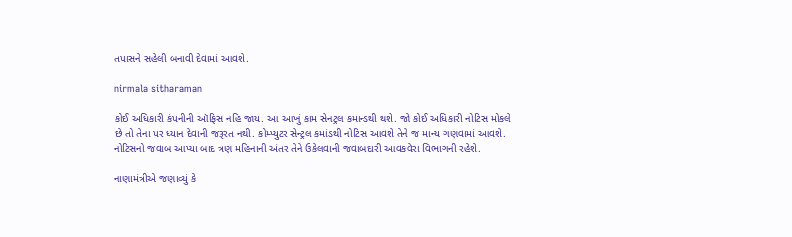તપાસને સહેલી બનાવી દેવામાં આવશે.

nirmala sitharaman

કોઈ અધિકારી કંપનીની ઑફિસ નહિ જાય. આ આખું કામ સેનટ્રલ કમાન્ડથી થશે. જો કોઈ અધિકારી નોટિસ મોકલે છે તો તેના પર ધ્યાન દેવાની જરૂરત નથી. કોમ્પ્યુટર સેન્ટ્રલ કમાંડથી નોટિસ આવશે તેને જ માન્ય ગણવામાં આવશે. નોટિસનો જવાબ આપ્યા બાદ ત્રણ મહિનાની અંતર તેને ઉકેલવાની જવાબદારી આવકવેરા વિભાગની રહેશે.

નાણામંત્રીએ જણાવ્યું કે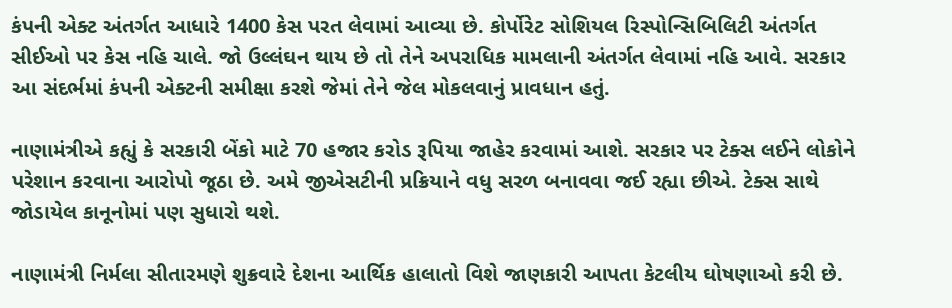કંપની એક્ટ અંતર્ગત આધારે 1400 કેસ પરત લેવામાં આવ્યા છે. કોર્પોરેટ સોશિયલ રિસ્પોન્સિબિલિટી અંતર્ગત સીઈઓ પર કેસ નહિ ચાલે. જો ઉલ્લંઘન થાય છે તો તેને અપરાધિક મામલાની અંતર્ગત લેવામાં નહિ આવે. સરકાર આ સંદર્ભમાં કંપની એક્ટની સમીક્ષા કરશે જેમાં તેને જેલ મોકલવાનું પ્રાવધાન હતું.

નાણામંત્રીએ કહ્યું કે સરકારી બેંકો માટે 70 હજાર કરોડ રૂપિયા જાહેર કરવામાં આશે. સરકાર પર ટેક્સ લઈને લોકોને પરેશાન કરવાના આરોપો જૂઠા છે. અમે જીએસટીની પ્રક્રિયાને વધુ સરળ બનાવવા જઈ રહ્યા છીએ. ટેક્સ સાથે જોડાયેલ કાનૂનોમાં પણ સુધારો થશે.

નાણામંત્રી નિર્મલા સીતારમણે શુક્રવારે દેશના આર્થિક હાલાતો વિશે જાણકારી આપતા કેટલીય ઘોષણાઓ કરી છે.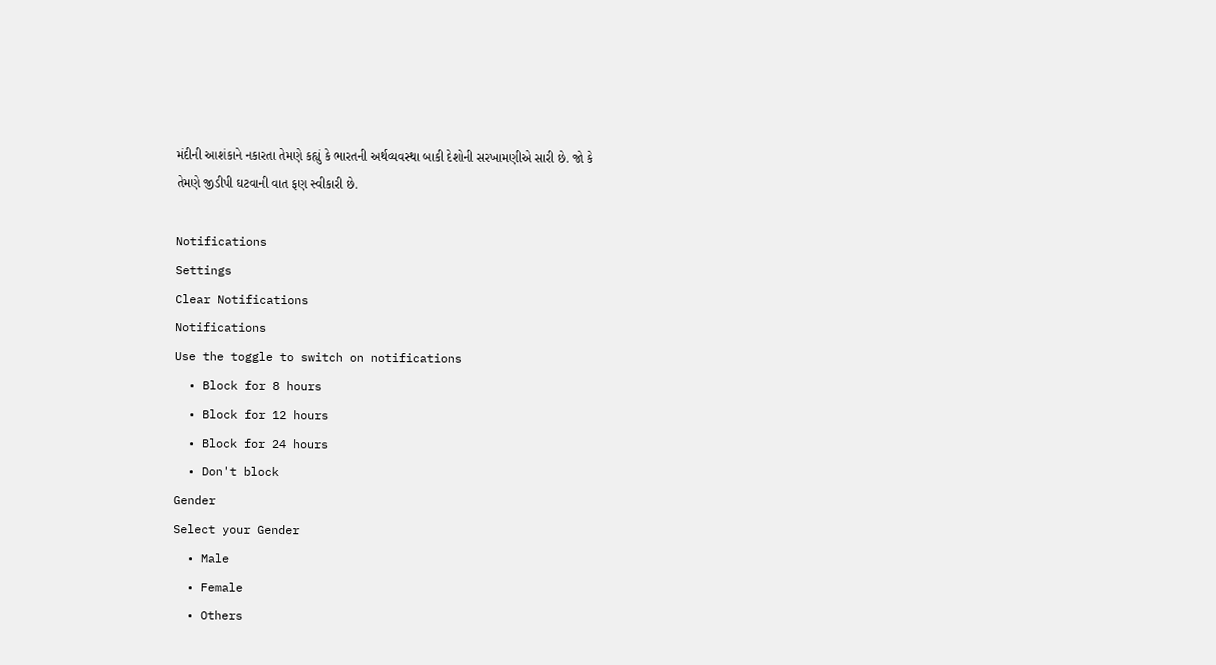મંદીની આશંકાને નકારતા તેમણે કહ્યું કે ભારતની અર્થવ્યવસ્થા બાકી દેશોની સરખામણીએ સારી છે. જો કે તેમણે જીડીપી ઘટવાની વાત ફણ સ્વીકારી છે.

Notifications
Settings
Clear Notifications
Notifications
Use the toggle to switch on notifications
  • Block for 8 hours
  • Block for 12 hours
  • Block for 24 hours
  • Don't block
Gender
Select your Gender
  • Male
  • Female
  • Others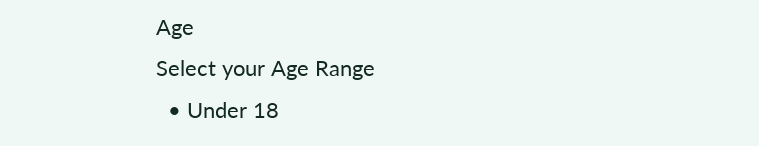Age
Select your Age Range
  • Under 18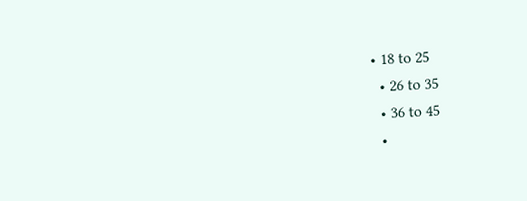• 18 to 25
  • 26 to 35
  • 36 to 45
  •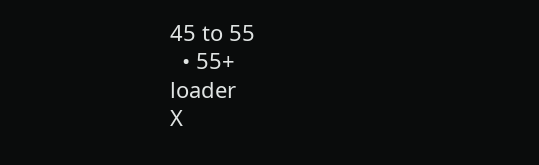45 to 55
  • 55+
loader
X